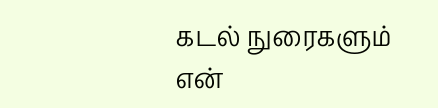கடல் நுரைகளும் என்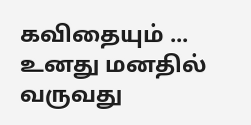கவிதையும் ...
உனது மனதில் வருவது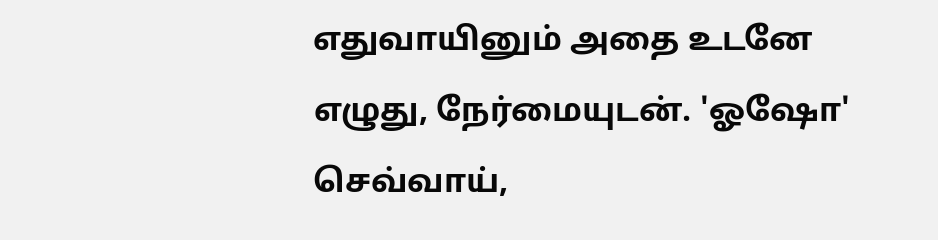எதுவாயினும் அதை உடனே எழுது, நேர்மையுடன். 'ஓஷோ'
செவ்வாய்,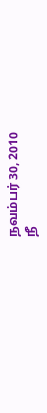நவம்பர் 30, 2010
நீ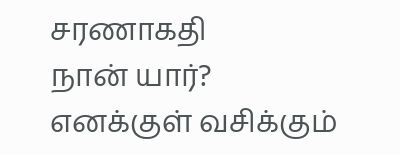சரணாகதி
நான் யார்?
எனக்குள் வசிக்கும்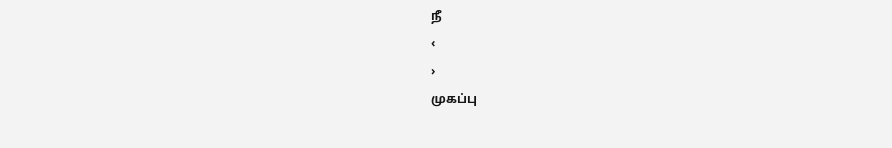நீ
‹
›
முகப்பு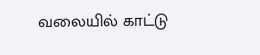வலையில் காட்டு